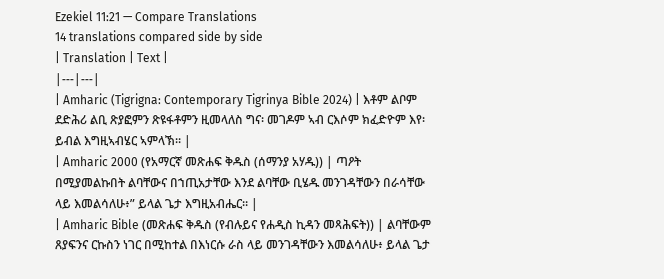Ezekiel 11:21 — Compare Translations
14 translations compared side by side
| Translation | Text |
|---|---|
| Amharic (Tigrigna: Contemporary Tigrinya Bible 2024) | እቶም ልቦም ደድሕሪ ልቢ ጽያፎምን ጽዩፋቶምን ዚመላለስ ግና፡ መገዶም ኣብ ርእሶም ክፈድዮም እየ፡ ይብል እግዚኣብሄር ኣምላኽ። |
| Amharic 2000 (የአማርኛ መጽሐፍ ቅዱስ (ሰማንያ አሃዱ)) | ጣዖት በሚያመልኩበት ልባቸውና በኀጢአታቸው እንደ ልባቸው ቢሄዱ መንገዳቸውን በራሳቸው ላይ እመልሳለሁ፥” ይላል ጌታ እግዚአብሔር። |
| Amharic Bible (መጽሐፍ ቅዱስ (የብሉይና የሐዲስ ኪዳን መጻሕፍት)) | ልባቸውም ጸያፍንና ርኩስን ነገር በሚከተል በእነርሱ ራስ ላይ መንገዳቸውን እመልሳለሁ፥ ይላል ጌታ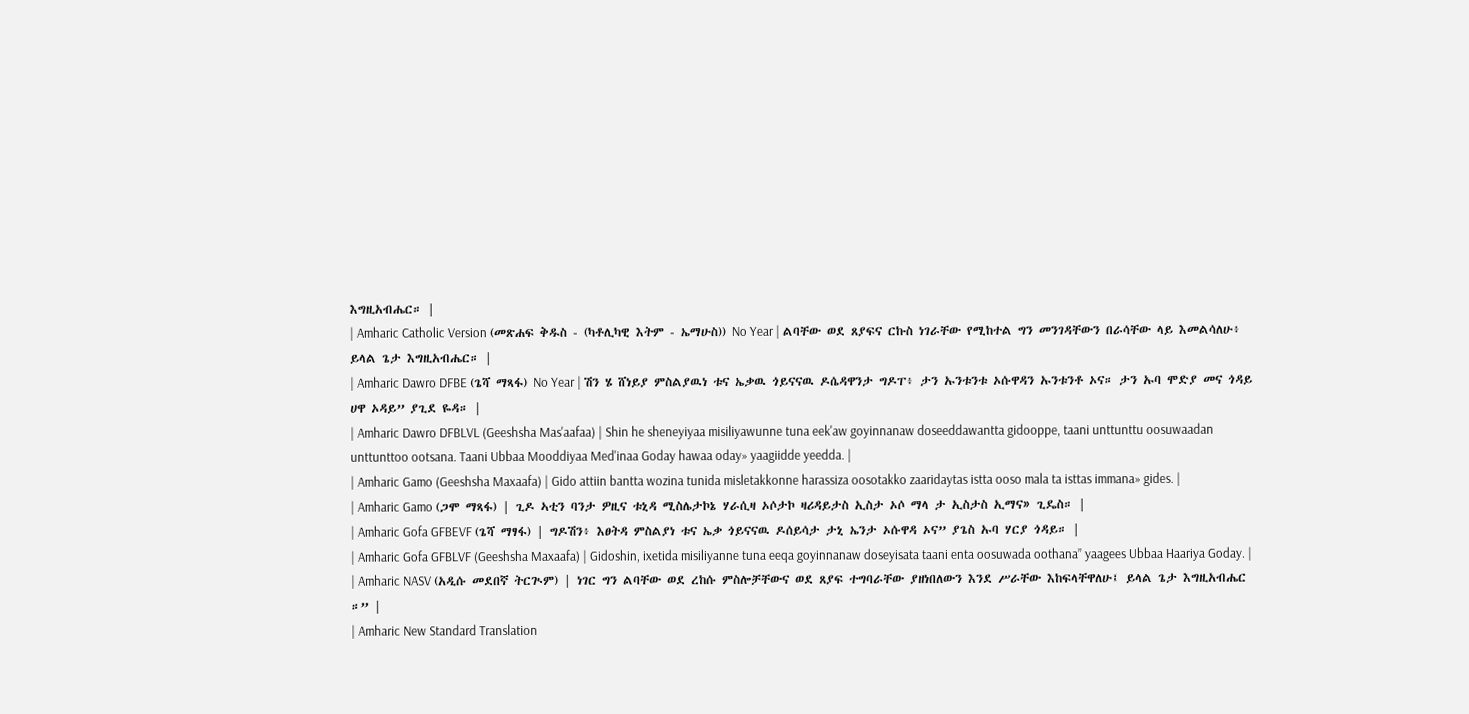እግዚአብሔር። |
| Amharic Catholic Version (መጽሐፍ ቅዱስ - (ካቶሊካዊ እትም - ኤማሁስ)) No Year | ልባቸው ወደ ጸያፍና ርኩስ ነገራቸው የሚከተል ግን መንገዳቸውን በራሳቸው ላይ እመልሳለሁ፥ ይላል ጌታ እግዚአብሔር። |
| Amharic Dawro DFBE (ጌሻ ማጻፋ) No Year | ሽን ሄ ሸነይያ ምስልያዉነ ቱና ኤቃዉ ጎይናናዉ ዶሴዳዋንታ ግዶፐ፥ ታን ኡንቱንቱ ኦሱዋዳን ኡንቱንቶ ኦና። ታን ኡባ ሞድያ መና ጎዳይ ሀዋ ኦዳይ” ያጊደ ዬዳ። |
| Amharic Dawro DFBLVL (Geeshsha Mas'aafaa) | Shin he sheneyiyaa misiliyawunne tuna eek'aw goyinnanaw doseeddawantta gidooppe, taani unttunttu oosuwaadan unttunttoo ootsana. Taani Ubbaa Mooddiyaa Med'inaa Goday hawaa oday» yaagiidde yeedda. |
| Amharic Gamo (Geeshsha Maxaafa) | Gido attiin bantta wozina tunida misletakkonne harassiza oosotakko zaaridaytas istta ooso mala ta isttas immana» gides. |
| Amharic Gamo (ጋሞ ማጻፋ) | ጊዶ ኣቲን ባንታ ዎዚና ቱኒዳ ሚስሌታኮኔ ሃራሲዛ ኦሶታኮ ዛሪዳይታስ ኢስታ ኦሶ ማላ ታ ኢስታስ ኢማና» ጊዴስ። |
| Amharic Gofa GFBEVF (ጌሻ ማፃፋ) | ግዶሽን፥ እፀትዳ ምስልያነ ቱና ኤቃ ጎይናናዉ ዶሰይሳታ ታኒ ኤንታ ኦሱዋዳ ኦና” ያጌስ ኡባ ሃርያ ጎዳይ። |
| Amharic Gofa GFBLVF (Geeshsha Maxaafa) | Gidoshin, ixetida misiliyanne tuna eeqa goyinnanaw doseyisata taani enta oosuwada oothana” yaagees Ubbaa Haariya Goday. |
| Amharic NASV (አዲሱ መደበኛ ትርጒም) | ነገር ግን ልባቸው ወደ ረከሱ ምስሎቻቸውና ወደ ጸያፍ ተግባራቸው ያዘነበለውን እንደ ሥራቸው እከፍላቸዋለሁ፤ ይላል ጌታ እግዚአብሔር ።” |
| Amharic New Standard Translation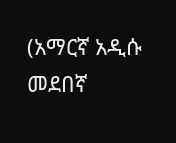(አማርኛ አዲሱ መደበኛ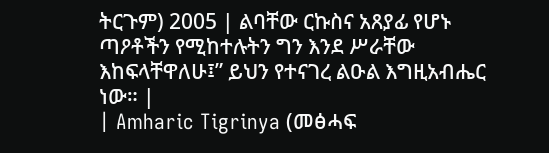ትርጉም) 2005 | ልባቸው ርኩስና አጸያፊ የሆኑ ጣዖቶችን የሚከተሉትን ግን እንደ ሥራቸው እከፍላቸዋለሁ፤” ይህን የተናገረ ልዑል እግዚአብሔር ነው። |
| Amharic Tigrinya (መፅሓፍ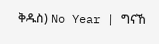ቅዱስ) No Year | ግናኸ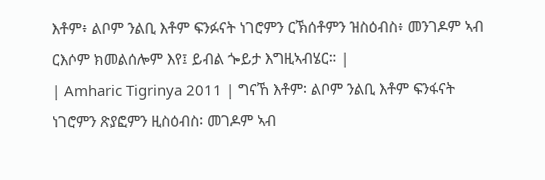እቶም፥ ልቦም ንልቢ እቶም ፍንፉናት ነገሮምን ርኽሰቶምን ዝስዕብስ፥ መንገዶም ኣብ ርእሶም ክመልሰሎም እየ፤ ይብል ጐይታ እግዚኣብሄር። |
| Amharic Tigrinya 2011 | ግናኸ እቶም፡ ልቦም ንልቢ እቶም ፍንፋናት ነገሮምን ጽያፎምን ዚስዕብስ፡ መገዶም ኣብ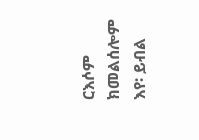ርእሶም ክመልሰሎም እየ፡ ይብል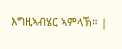እግዚኣብሄር ኣምላኽ። |